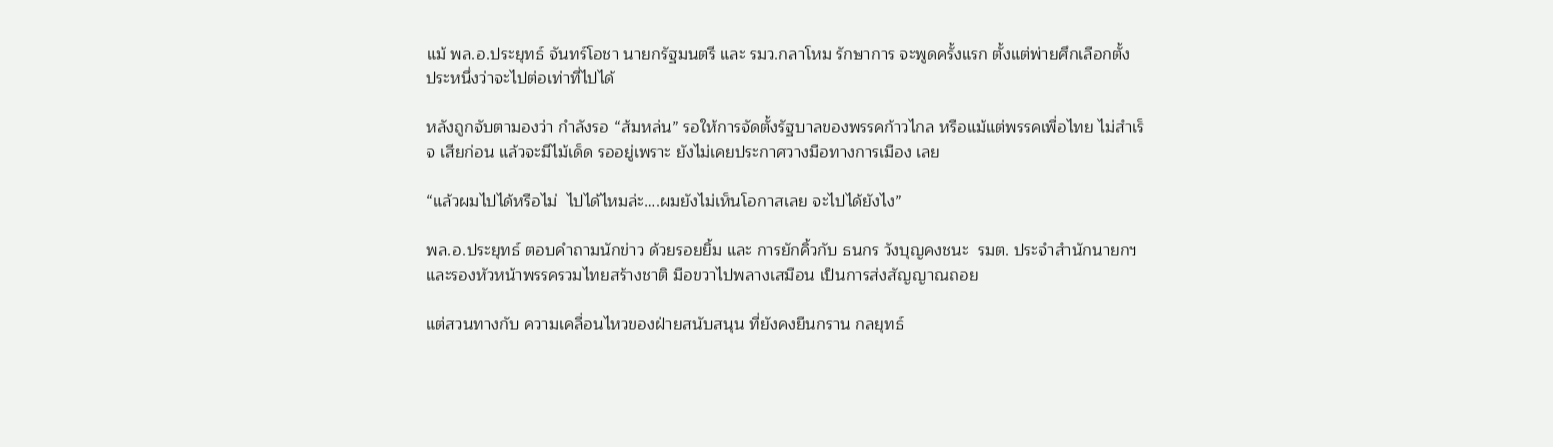แม้ พล.อ.ประยุทธ์ จันทร์โอชา นายกรัฐมนตรี และ รมว.กลาโหม รักษาการ จะพูดครั้งแรก ตั้งแต่พ่ายศึกเลือกตั้ง  ประหนึ่งว่าจะไปต่อเท่าที่ไปได้

หลังถูกจับตามองว่า กำลังรอ “ส้มหล่น” รอให้การจัดตั้งรัฐบาลของพรรคก้าวไกล หรือแม้แต่พรรคเพื่อไทย ไม่สำเร็จ เสียก่อน แล้วจะมีไม้เด็ด รออยู่เพราะ ยังไม่เคยประกาศวางมือทางการเมือง เลย

“แล้วผมไปได้หรือไม่  ไปได้ไหมล่ะ….ผมยังไม่เห็นโอกาสเลย จะไปได้ยังไง”

พล.อ.ประยุทธ์ ตอบคำถามนักข่าว ด้วยรอยยิ้ม และ การยักคิ้วกับ ธนกร วังบุญคงชนะ  รมต. ประจำสำนักนายกฯและรองหัวหน้าพรรครวมไทยสร้างชาติ มือขวาไปพลางเสมือน เป็นการส่งสัญญาณถอย

แต่สวนทางกับ ความเคลื่อนไหวของฝ่ายสนับสนุน ที่ยังคงยืนกราน กลยุทธ์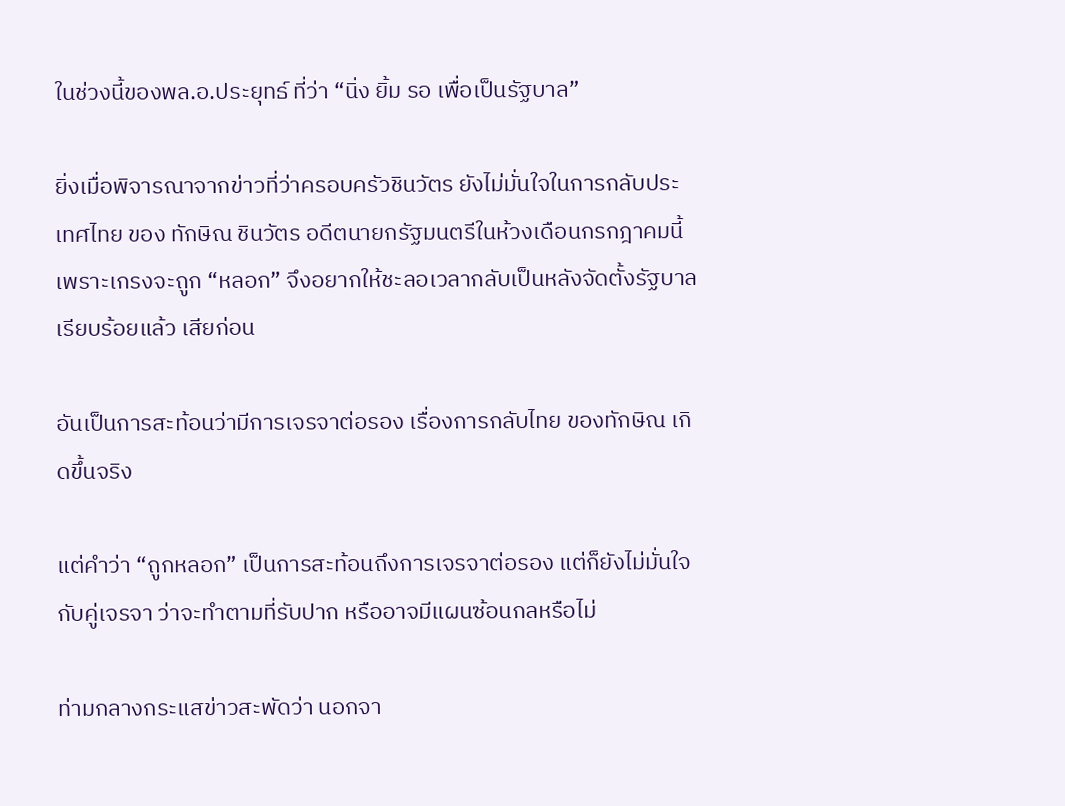ในช่วงนี้ของพล.อ.ประยุทธ์ ที่ว่า “นิ่ง ยิ้ม รอ เพื่อเป็นรัฐบาล”

ยิ่งเมื่อพิจารณาจากข่าวที่ว่าครอบครัวชินวัตร ยังไม่มั่นใจในการกลับประเทศไทย ของ ทักษิณ ชินวัตร อดีตนายกรัฐมนตรีในห้วงเดือนกรกฎาคมนี้ เพราะเกรงจะถูก “หลอก” จึงอยากให้ชะลอเวลากลับเป็นหลังจัดตั้งรัฐบาล เรียบร้อยแล้ว เสียก่อน

อันเป็นการสะท้อนว่ามีการเจรจาต่อรอง เรื่องการกลับไทย ของทักษิณ เกิดขึ้นจริง

แต่คำว่า “ถูกหลอก” เป็นการสะท้อนถึงการเจรจาต่อรอง แต่ก็ยังไม่มั่นใจกับคู่เจรจา ว่าจะทำตามที่รับปาก หรืออาจมีแผนซ้อนกลหรือไม่

ท่ามกลางกระแสข่าวสะพัดว่า นอกจา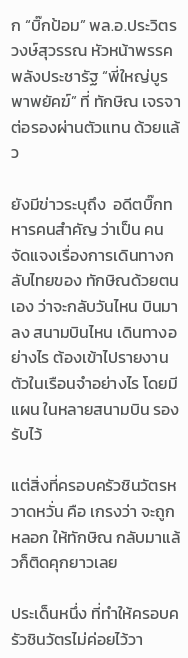ก “บิ๊กป้อม” พล.อ.ประวิตร วงษ์สุวรรณ หัวหน้าพรรคพลังประชารัฐ “พี่ใหญ่บูรพาพยัคฆ์” ที่ ทักษิณ เจรจา ต่อรองผ่านตัวแทน ด้วยแล้ว

ยังมีข่าวระบุถึง  อดีตบิ๊กทหารคนสำคัญ ว่าเป็น คนจัดแจงเรื่องการเดินทางกลับไทยของ ทักษิณด้วยตนเอง ว่าจะกลับวันไหน บินมาลง สนามบินไหน เดินทางอย่างไร ต้องเข้าไปรายงานตัวในเรือนจำอย่างไร โดยมีแผน ในหลายสนามบิน รองรับไว้

แต่สิ่งที่ครอบครัวชินวัตรหวาดหวั่น คือ เกรงว่า จะถูกหลอก ให้ทักษิณ กลับมาแล้วก็ติดคุกยาวเลย

ประเด็นหนึ่ง ที่ทำให้ครอบครัวชินวัตรไม่ค่อยไว้วา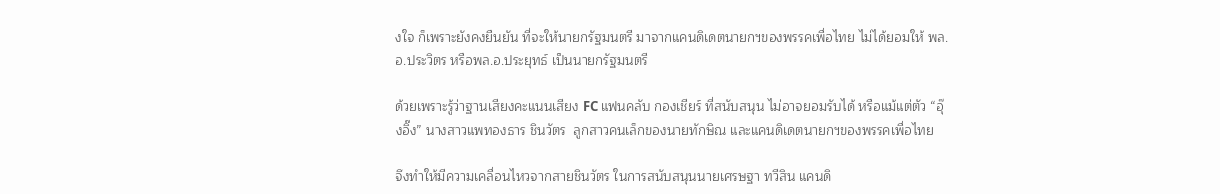งใจ ก็เพราะยังคงยืนยัน ที่จะให้นายกรัฐมนตรี มาจากแคนดิเดตนายกฯของพรรคเพื่อไทย ไม่ได้ยอมให้ พล.อ.ประวิตร หรือพล.อ.ประยุทธ์ เป็นนายกรัฐมนตรี

ด้วยเพราะรู้ว่าฐานเสียงคะแนนเสียง FC แฟนคลับ กองเชียร์ ที่สนับสนุน ไม่อาจยอมรับได้ หรือแม้แต่ตัว “อุ๊งอิ๊ง” นางสาวแพทองธาร ชินวัตร  ลูกสาวคนเล็กของนายทักษิณ และแคนดิเดตนายกฯของพรรคเพื่อไทย

จึงทำให้มีความเคลื่อนไหวจากสายชินวัตร ในการสนับสนุนนายเศรษฐา ทวีสิน แคนดิ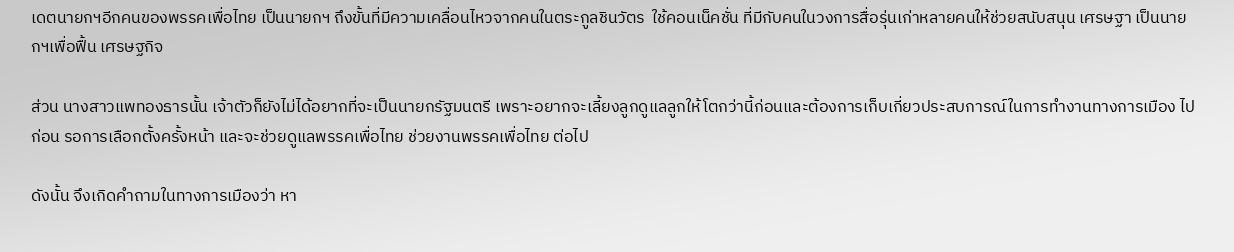เดตนายกฯอีกคนของพรรคเพื่อไทย เป็นนายกฯ ถึงขั้นที่มีความเคลื่อนไหวจากคนในตระกูลชินวัตร  ใช้คอนเน็คชั่น ที่มีกับคนในวงการสื่อรุ่นเก่าหลายคนให้ช่วยสนับสนุน เศรษฐา เป็นนายกฯเพื่อฟื้น เศรษฐกิจ

ส่วน นางสาวแพทองธารนั้น เจ้าตัวก็ยังไม่ได้อยากที่จะเป็นนายกรัฐมนตรี เพราะอยากจะเลี้ยงลูกดูแลลูกให้โตกว่านี้ก่อนและต้องการเก็บเกี่ยวประสบการณ์ในการทำงานทางการเมือง ไปก่อน รอการเลือกตั้งครั้งหน้า และจะช่วยดูแลพรรคเพื่อไทย ช่วยงานพรรคเพื่อไทย ต่อไป

ดังนั้น จึงเกิดคำถามในทางการเมืองว่า หา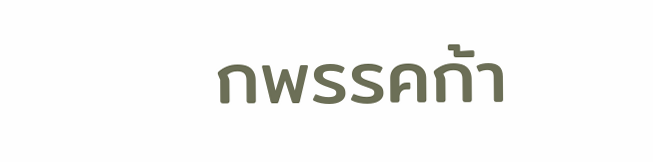กพรรคก้า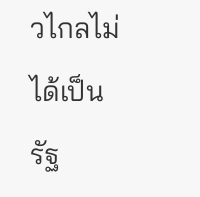วไกลไม่ได้เป็นรัฐ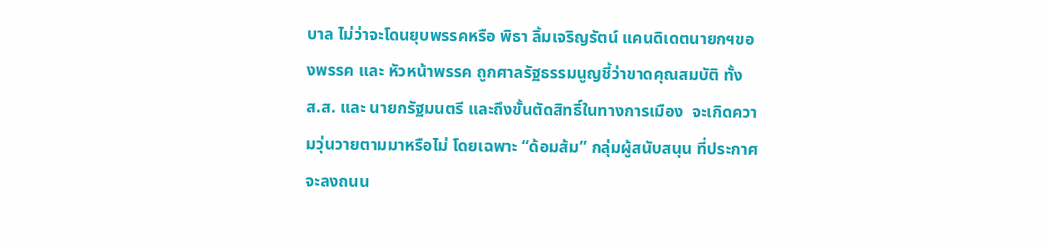บาล ไม่ว่าจะโดนยุบพรรคหรือ พิธา ลิ้มเจริญรัตน์ แคนดิเดตนายกฯของพรรค และ หัวหน้าพรรค ถูกศาลรัฐธรรมนูญชี้ว่าขาดคุณสมบัติ ทั้ง ส.ส. และ นายกรัฐมนตรี และถึงขั้นตัดสิทธิ์ในทางการเมือง  จะเกิดความวุ่นวายตามมาหรือไม่ โดยเฉพาะ “ด้อมส้ม” กลุ่มผู้สนับสนุน ที่ประกาศจะลงถนน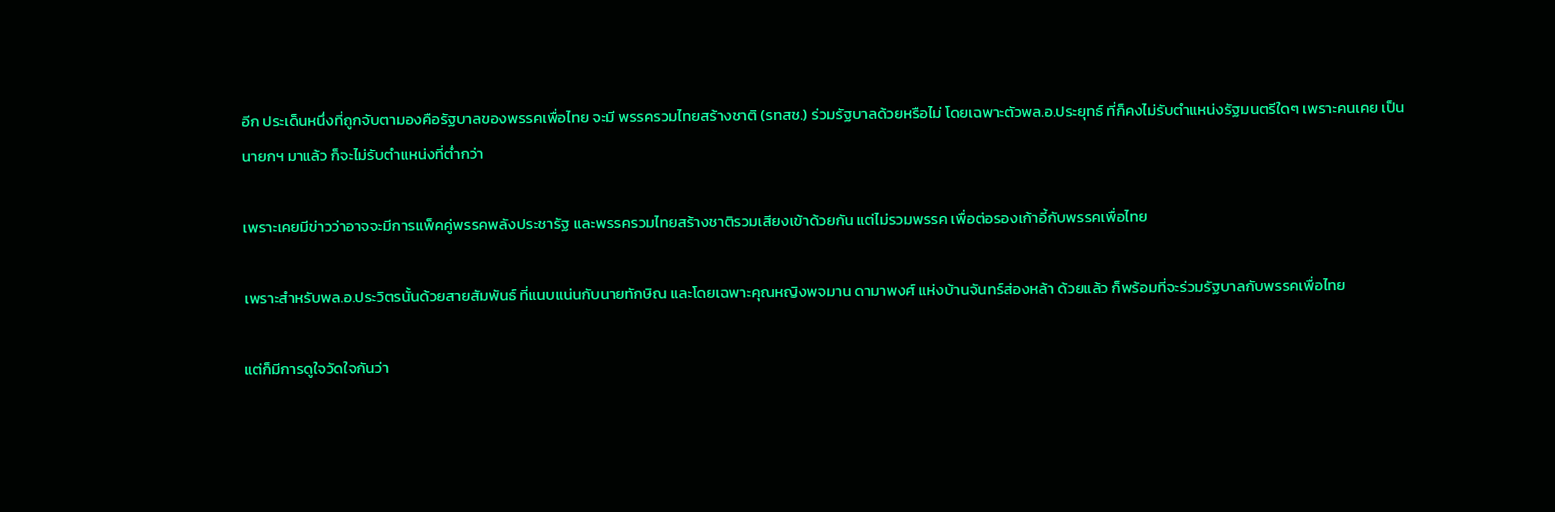อีก ประเด็นหนึ่งที่ถูกจับตามองคือรัฐบาลของพรรคเพื่อไทย จะมี พรรครวมไทยสร้างชาติ (รทสช.) ร่วมรัฐบาลด้วยหรือไม่ โดยเฉพาะตัวพล.อ.ประยุทธ์ ที่ก็คงไม่รับตำแหน่งรัฐมนตรีใดๆ เพราะคนเคย เป็นนายกฯ มาแล้ว ก็จะไม่รับตำแหน่งที่ต่ำกว่า

เพราะเคยมีข่าวว่าอาจจะมีการแพ็คคู่พรรคพลังประชารัฐ และพรรครวมไทยสร้างชาติรวมเสียงเข้าด้วยกัน แต่ไม่รวมพรรค เพื่อต่อรองเก้าอี้กับพรรคเพื่อไทย

เพราะสำหรับพล.อ.ประวิตรนั้นด้วยสายสัมพันธ์ ที่แนบแน่นกับนายทักษิณ และโดยเฉพาะคุณหญิงพจมาน ดามาพงศ์ แห่งบ้านจันทร์ส่องหล้า ด้วยแล้ว ก็พร้อมที่จะร่วมรัฐบาลกับพรรคเพื่อไทย

แต่ก็มีการดูใจวัดใจกันว่า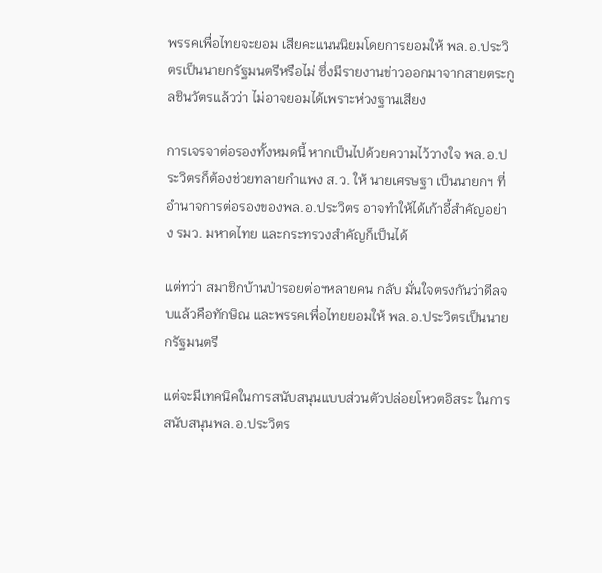พรรคเพื่อไทยจะยอม เสียคะแนนนิยมโดยการยอมให้ พล.อ.ประวิตรเป็นนายกรัฐมนตรีหรือไม่ ซึ่งมีรายงานข่าวออกมาจากสายตระกูลชินวัตรแล้วว่า ไม่อาจยอมได้เพราะห่วงฐานเสียง

การเจรจาต่อรองทั้งหมดนี้ หากเป็นไปด้วยความไว้วางใจ พล.อ.ประวิตรก็ต้องช่วยทลายกำแพง ส.ว. ให้ นายเศรษฐา เป็นนายกฯ ที่อำนาจการต่อรองของพล.อ.ประวิตร อาจทำให้ได้เก้าอี้สำคัญอย่าง รมว. มหาดไทย และกระทรวงสำคัญก็เป็นได้

แต่ทว่า สมาชิกบ้านป่ารอยต่อฯหลายคน กลับ มั่นใจตรงกันว่าดีลจบแล้วคือทักษิณ และพรรคเพื่อไทยยอมให้ พล.อ.ประวิตรเป็นนายกรัฐมนตรี

แต่จะมีเทคนิคในการสนับสนุนแบบส่วนตัวปล่อยโหวตอิสระ ในการสนับสนุนพล.อ.ประวิตร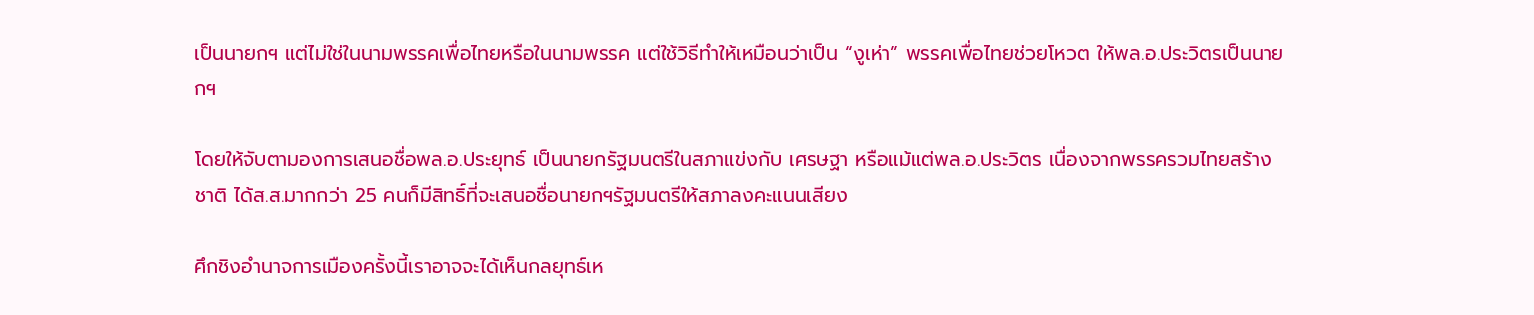เป็นนายกฯ แต่ไม่ใช่ในนามพรรคเพื่อไทยหรือในนามพรรค แต่ใช้วิธีทำให้เหมือนว่าเป็น “งูเห่า” พรรคเพื่อไทยช่วยโหวต ให้พล.อ.ประวิตรเป็นนายกฯ

โดยให้จับตามองการเสนอชื่อพล.อ.ประยุทธ์ เป็นนายกรัฐมนตรีในสภาแข่งกับ เศรษฐา หรือแม้แต่พล.อ.ประวิตร เนื่องจากพรรครวมไทยสร้างชาติ ได้ส.ส.มากกว่า 25 คนก็มีสิทธิ์ที่จะเสนอชื่อนายกฯรัฐมนตรีให้สภาลงคะแนนเสียง

ศึกชิงอำนาจการเมืองครั้งนี้เราอาจจะได้เห็นกลยุทธ์เห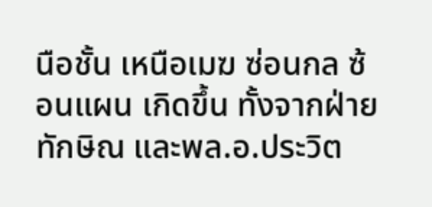นือชั้น เหนือเมฆ ซ่อนกล ซ้อนแผน เกิดขึ้น ทั้งจากฝ่ายทักษิณ และพล.อ.ประวิต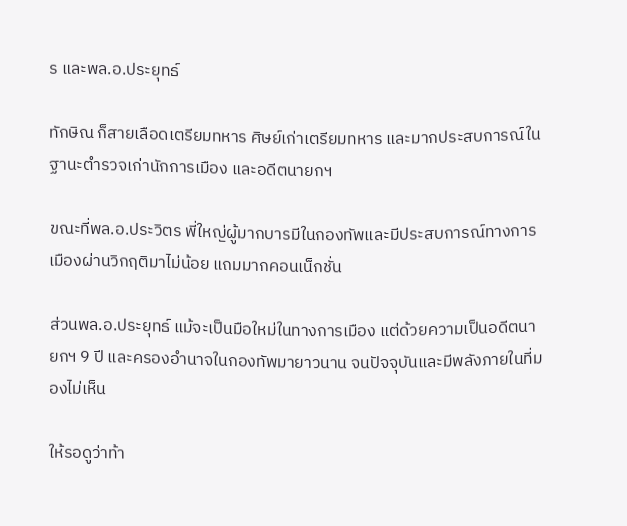ร และพล.อ.ประยุทธ์

ทักษิณ ก็สายเลือดเตรียมทหาร ศิษย์เก่าเตรียมทหาร และมากประสบการณ์ในฐานะตำรวจเก่านักการเมือง และอดีตนายกฯ

ขณะที่พล.อ.ประวิตร พี่ใหญ่ผู้มากบารมีในกองทัพและมีประสบการณ์ทางการเมืองผ่านวิกฤติมาไม่น้อย แถมมากคอนเน็กชั่น

ส่วนพล.อ.ประยุทธ์ แม้จะเป็นมือใหม่ในทางการเมือง แต่ด้วยความเป็นอดีตนายกฯ 9 ปี และครองอำนาจในกองทัพมายาวนาน จนปัจจุบันและมีพลังภายในที่มองไม่เห็น

ให้รอดูว่าท้า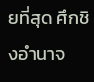ยที่สุด ศึกชิงอำนาจ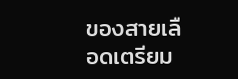ของสายเลือดเตรียม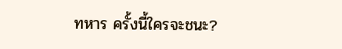ทหาร ครั้งนี้ใครจะชนะ?